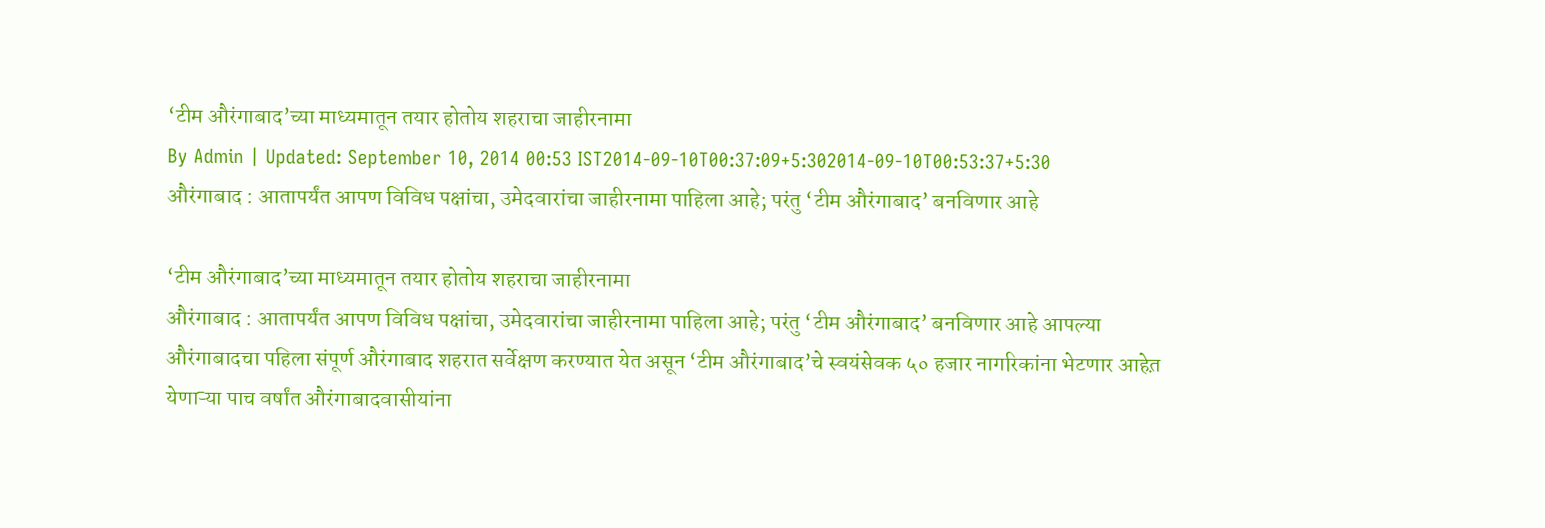‘टीम औरंगाबाद’च्या माध्यमातून तयार होतोय शहराचा जाहीरनामा
By Admin | Updated: September 10, 2014 00:53 IST2014-09-10T00:37:09+5:302014-09-10T00:53:37+5:30
औरंगाबाद : आतापर्यंत आपण विविध पक्षांचा, उमेदवारांचा जाहीरनामा पाहिला आहे; परंतु ‘टीम औरंगाबाद’ बनविणार आहे

‘टीम औरंगाबाद’च्या माध्यमातून तयार होतोय शहराचा जाहीरनामा
औरंगाबाद : आतापर्यंत आपण विविध पक्षांचा, उमेदवारांचा जाहीरनामा पाहिला आहे; परंतु ‘टीम औरंगाबाद’ बनविणार आहे आपल्या औरंगाबादचा पहिला संपूर्ण औरंगाबाद शहरात सर्वेक्षण करण्यात येत असून ‘टीम औरंगाबाद’चे स्वयंसेवक ५० हजार नागरिकांना भेटणार आहेत़ येणाऱ्या पाच वर्षांत औरंगाबादवासीयांना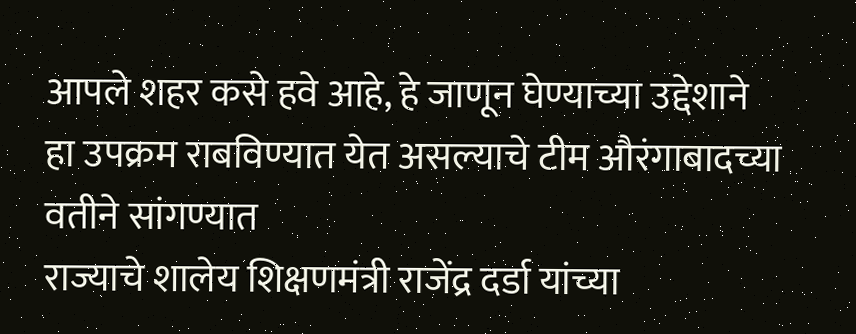आपले शहर कसे हवे आहे, हे जाणून घेण्याच्या उद्देशाने हा उपक्रम राबविण्यात येत असल्याचे टीम औरंगाबादच्या वतीने सांगण्यात
राज्याचे शालेय शिक्षणमंत्री राजेंद्र दर्डा यांच्या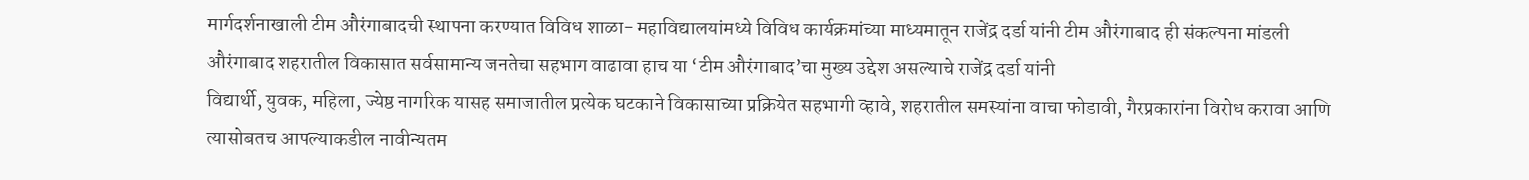मार्गदर्शनाखाली टीम औरंगाबादची स्थापना करण्यात विविध शाळा- महाविद्यालयांमध्ये विविध कार्यक्रमांच्या माध्यमातून राजेंद्र दर्डा यांनी टीम औरंगाबाद ही संकल्पना मांडली औरंगाबाद शहरातील विकासात सर्वसामान्य जनतेचा सहभाग वाढावा हाच या ‘टीम औरंगाबाद’चा मुख्य उद्देश असल्याचे राजेंद्र दर्डा यांनी
विद्यार्थी, युवक, महिला, ज्येष्ठ नागरिक यासह समाजातील प्रत्येक घटकाने विकासाच्या प्रक्रियेत सहभागी व्हावे, शहरातील समस्यांना वाचा फोडावी, गैरप्रकारांना विरोध करावा आणि त्यासोबतच आपल्याकडील नावीन्यतम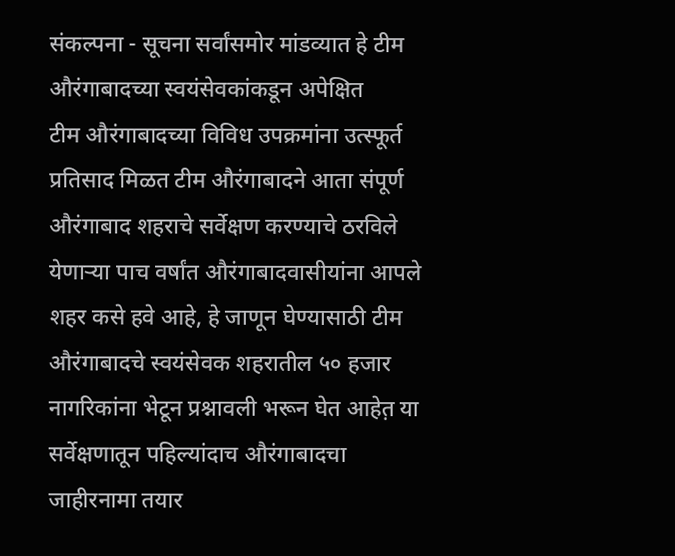संकल्पना - सूचना सर्वांसमोर मांडव्यात हे टीम औरंगाबादच्या स्वयंसेवकांकडून अपेक्षित
टीम औरंगाबादच्या विविध उपक्रमांना उत्स्फूर्त प्रतिसाद मिळत टीम औरंगाबादने आता संपूर्ण औरंगाबाद शहराचे सर्वेक्षण करण्याचे ठरविले येणाऱ्या पाच वर्षांत औरंगाबादवासीयांना आपले शहर कसे हवे आहे, हे जाणून घेण्यासाठी टीम औरंगाबादचे स्वयंसेवक शहरातील ५० हजार नागरिकांना भेटून प्रश्नावली भरून घेत आहेत़ या सर्वेक्षणातून पहिल्यांदाच औरंगाबादचा जाहीरनामा तयार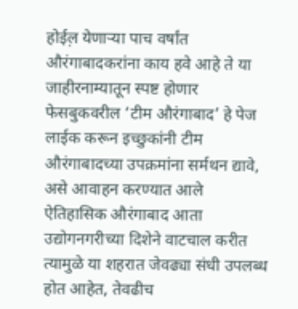होईल़ येणाऱ्या पाच वर्षांत औरंगाबादकरांना काय हवे आहे ते या जाहीरनाम्यातून स्पष्ट होणार फेसबुकवरील ‘टीम औरंगाबाद’ हे पेज लाईक करून इच्छुकांनी टीम औरंगाबादच्या उपक्रमांना सर्मथन द्यावे, असे आवाहन करण्यात आले
ऐतिहासिक औरंगाबाद आता उद्योगनगरीच्या दिशेने वाटचाल करीत त्यामुळे या शहरात जेवढ्या संधी उपलब्ध होत आहेत, तेवढीच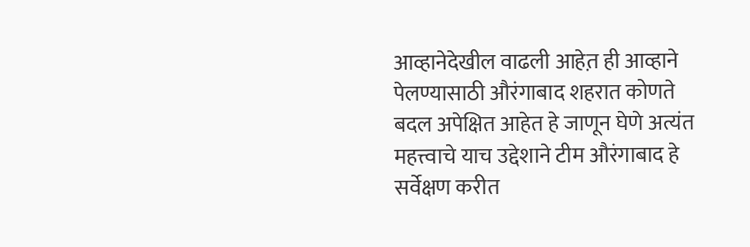आव्हानेदेखील वाढली आहेत़ ही आव्हाने पेलण्यासाठी औरंगाबाद शहरात कोणते बदल अपेक्षित आहेत हे जाणून घेणे अत्यंत महत्त्वाचे याच उद्देशाने टीम औरंगाबाद हे सर्वेक्षण करीत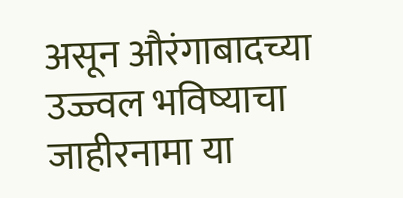असून औरंगाबादच्या उज्ज्वल भविष्याचा जाहीरनामा या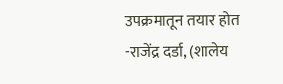उपक्रमातून तयार होत
-राजेंद्र दर्डा, (शालेय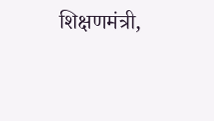शिक्षणमंत्री,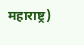महाराष्ट्र)